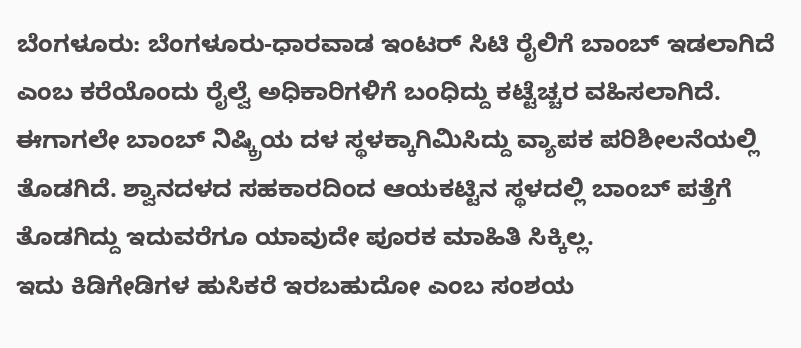ಬೆಂಗಳೂರು: ಬೆಂಗಳೂರು-ಧಾರವಾಡ ಇಂಟರ್ ಸಿಟಿ ರೈಲಿಗೆ ಬಾಂಬ್ ಇಡಲಾಗಿದೆ ಎಂಬ ಕರೆಯೊಂದು ರೈಲ್ವೆ ಅಧಿಕಾರಿಗಳಿಗೆ ಬಂಧಿದ್ದು ಕಟ್ಟೆಚ್ಚರ ವಹಿಸಲಾಗಿದೆ. ಈಗಾಗಲೇ ಬಾಂಬ್ ನಿಷ್ಕ್ರಿಯ ದಳ ಸ್ಥಳಕ್ಕಾಗಿಮಿಸಿದ್ದು ವ್ಯಾಪಕ ಪರಿಶೀಲನೆಯಲ್ಲಿ ತೊಡಗಿದೆ. ಶ್ವಾನದಳದ ಸಹಕಾರದಿಂದ ಆಯಕಟ್ಟಿನ ಸ್ಥಳದಲ್ಲಿ ಬಾಂಬ್ ಪತ್ತೆಗೆ ತೊಡಗಿದ್ದು ಇದುವರೆಗೂ ಯಾವುದೇ ಪೂರಕ ಮಾಹಿತಿ ಸಿಕ್ಕಿಲ್ಲ.
ಇದು ಕಿಡಿಗೇಡಿಗಳ ಹುಸಿಕರೆ ಇರಬಹುದೋ ಎಂಬ ಸಂಶಯ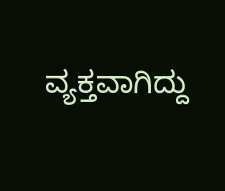ವ್ಯಕ್ತವಾಗಿದ್ದು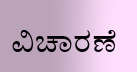ವಿಚಾರಣೆ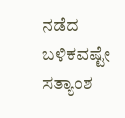ನಡೆದ ಬಳಿಕವಷ್ಟೇ ಸತ್ಯಾಂಶ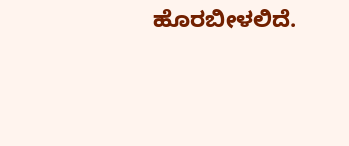ಹೊರಬೀಳಲಿದೆ.